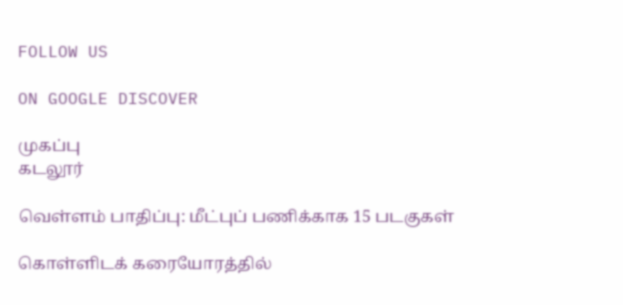FOLLOW US

ON GOOGLE DISCOVER

முகப்பு
கடலூர்

வெள்ளம் பாதிப்பு: மீட்புப் பணிக்காக 15 படகுகள்

கொள்ளிடக் கரையோரத்தில்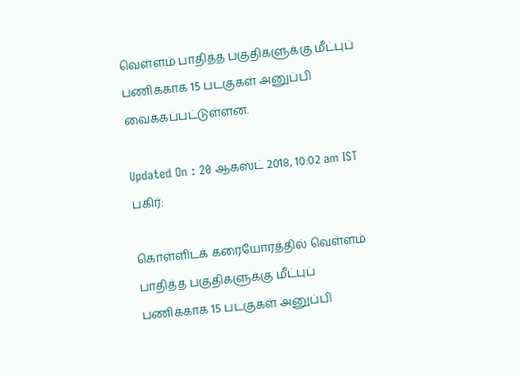வெள்ளம் பாதித்த பகுதிகளுக்கு மீட்புப் பணிக்காக 15 படகுகள் அனுப்பி வைக்கப்பட்டுள்ளன.

Updated On : 20 ஆகஸ்ட் 2018, 10:02 am IST
பகிர்:

கொள்ளிடக் கரையோரத்தில் வெள்ளம் பாதித்த பகுதிகளுக்கு மீட்புப் பணிக்காக 15 படகுகள் அனுப்பி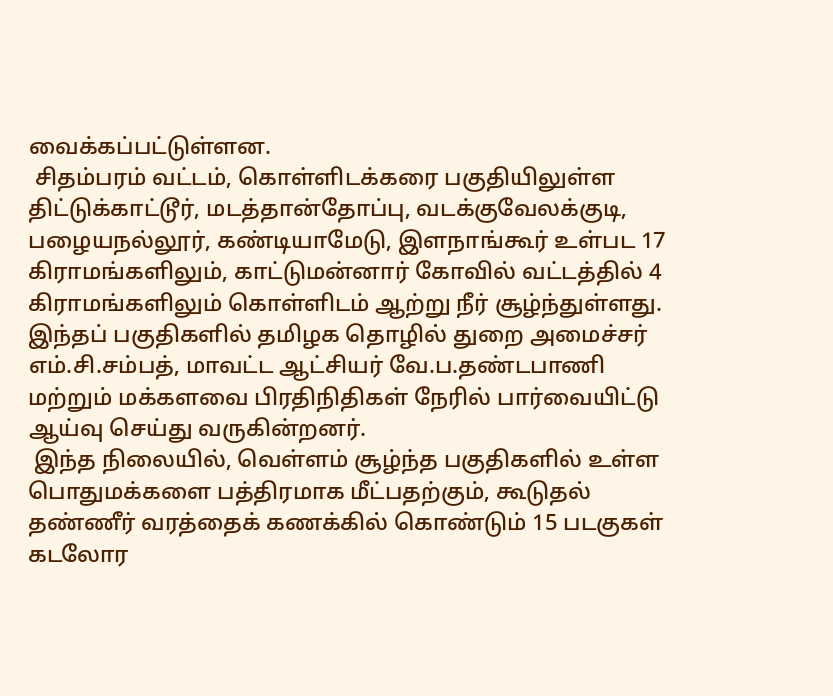வைக்கப்பட்டுள்ளன.
 சிதம்பரம் வட்டம், கொள்ளிடக்கரை பகுதியிலுள்ள திட்டுக்காட்டூர், மடத்தான்தோப்பு, வடக்குவேலக்குடி, பழையநல்லூர், கண்டியாமேடு, இளநாங்கூர் உள்பட 17 கிராமங்களிலும், காட்டுமன்னார் கோவில் வட்டத்தில் 4 கிராமங்களிலும் கொள்ளிடம் ஆற்று நீர் சூழ்ந்துள்ளது. இந்தப் பகுதிகளில் தமிழக தொழில் துறை அமைச்சர் எம்.சி.சம்பத், மாவட்ட ஆட்சியர் வே.ப.தண்டபாணி மற்றும் மக்களவை பிரதிநிதிகள் நேரில் பார்வையிட்டு ஆய்வு செய்து வருகின்றனர்.
 இந்த நிலையில், வெள்ளம் சூழ்ந்த பகுதிகளில் உள்ள பொதுமக்களை பத்திரமாக மீட்பதற்கும், கூடுதல் தண்ணீர் வரத்தைக் கணக்கில் கொண்டும் 15 படகுகள் கடலோர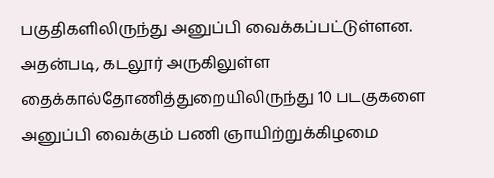பகுதிகளிலிருந்து அனுப்பி வைக்கப்பட்டுள்ளன. அதன்படி, கடலூர் அருகிலுள்ள தைக்கால்தோணித்துறையிலிருந்து 10 படகுகளை அனுப்பி வைக்கும் பணி ஞாயிற்றுக்கிழமை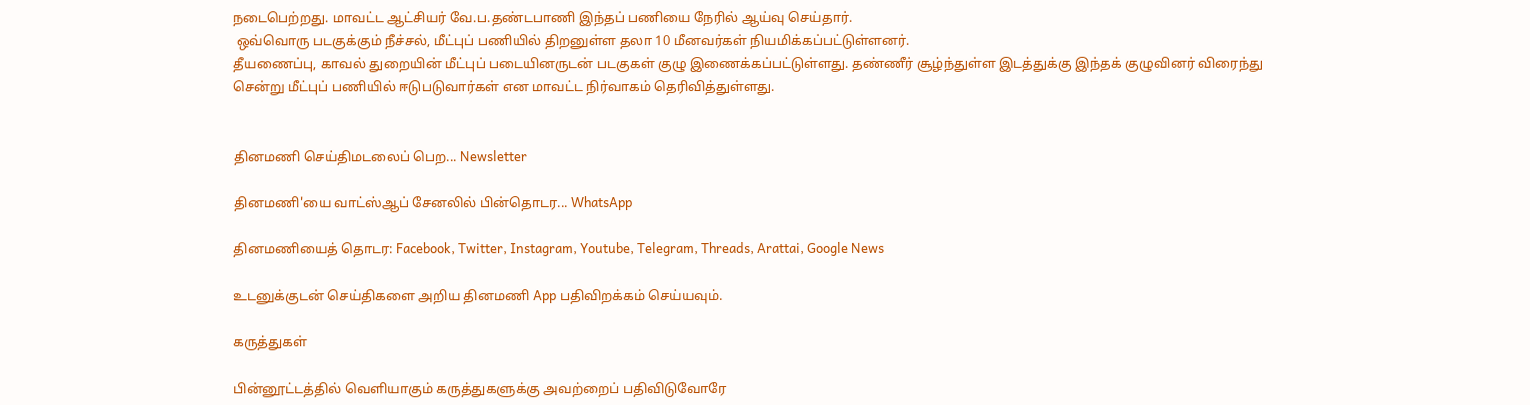நடைபெற்றது. மாவட்ட ஆட்சியர் வே.ப.தண்டபாணி இந்தப் பணியை நேரில் ஆய்வு செய்தார்.
 ஒவ்வொரு படகுக்கும் நீச்சல், மீட்புப் பணியில் திறனுள்ள தலா 10 மீனவர்கள் நியமிக்கப்பட்டுள்ளனர்.
தீயணைப்பு, காவல் துறையின் மீட்புப் படையினருடன் படகுகள் குழு இணைக்கப்பட்டுள்ளது. தண்ணீர் சூழ்ந்துள்ள இடத்துக்கு இந்தக் குழுவினர் விரைந்து சென்று மீட்புப் பணியில் ஈடுபடுவார்கள் என மாவட்ட நிர்வாகம் தெரிவித்துள்ளது.


தினமணி செய்திமடலைப் பெற... Newsletter

தினமணி'யை வாட்ஸ்ஆப் சேனலில் பின்தொடர... WhatsApp

தினமணியைத் தொடர: Facebook, Twitter, Instagram, Youtube, Telegram, Threads, Arattai, Google News

உடனுக்குடன் செய்திகளை அறிய தினமணி App பதிவிறக்கம் செய்யவும்.

கருத்துகள்

பின்னூட்டத்தில் வெளியாகும் கருத்துகளுக்கு அவற்றைப் பதிவிடுவோரே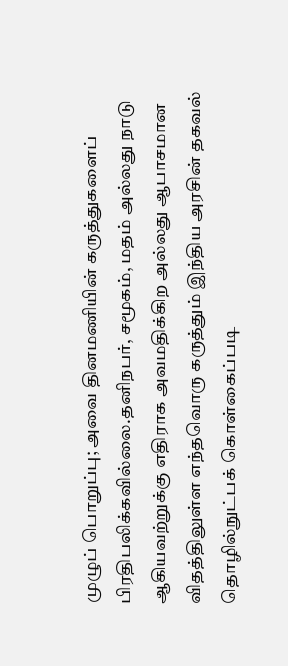முழுப் பொறுப்பு; அவை தினமணியின் கருத்துகளைப் பிரதிபலிக்கவில்லை.தனிநபர், சமூகம், மதம் அல்லது நாடு ஆகியவற்றுக்கு எதிராக அவமதிக்கிற அல்லது ஆபாசமான விதத்திலுள்ள எந்தவொரு கருத்தும் இந்திய அரசின் தகவல் தொழில்நுட்பக் கொள்கைப்படி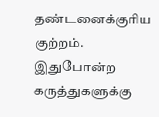தண்டனைக்குரிய குற்றம். இதுபோன்ற கருத்துகளுக்கு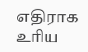எதிராக உரிய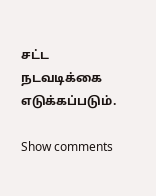சட்ட நடவடிக்கை எடுக்கப்படும்.

Show comments